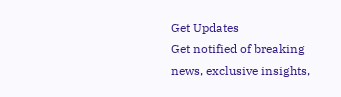Get Updates
Get notified of breaking news, exclusive insights,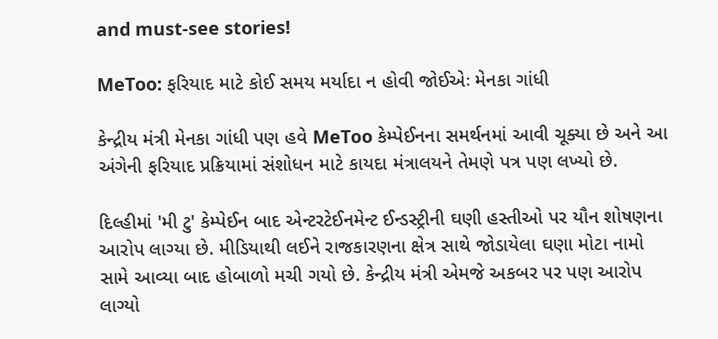and must-see stories!

MeToo: ફરિયાદ માટે કોઈ સમય મર્યાદા ન હોવી જોઈએઃ મેનકા ગાંધી

કેન્દ્રીય મંત્રી મેનકા ગાંધી પણ હવે MeToo કેમ્પેઈનના સમર્થનમાં આવી ચૂક્યા છે અને આ અંગેની ફરિયાદ પ્રક્રિયામાં સંશોધન માટે કાયદા મંત્રાલયને તેમણે પત્ર પણ લખ્યો છે.

દિલ્હીમાં 'મી ટુ' કેમ્પેઈન બાદ એન્ટરટેઈનમેન્ટ ઈન્ડસ્ટ્રીની ઘણી હસ્તીઓ પર યૌન શોષણના આરોપ લાગ્યા છે. મીડિયાથી લઈને રાજકારણના ક્ષેત્ર સાથે જોડાયેલા ઘણા મોટા નામો સામે આવ્યા બાદ હોબાળો મચી ગયો છે. કેન્દ્રીય મંત્રી એમજે અકબર પર પણ આરોપ લાગ્યો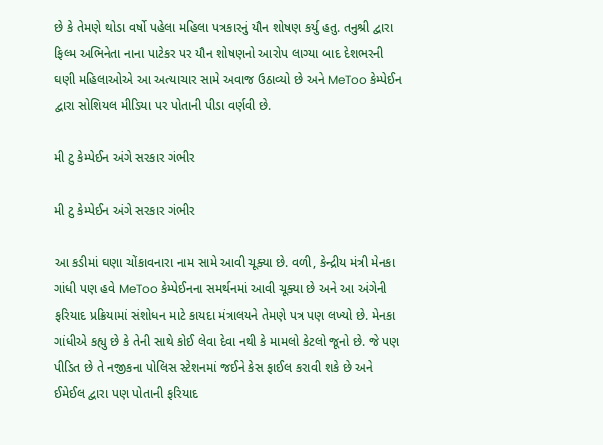છે કે તેમણે થોડા વર્ષો પહેલા મહિલા પત્રકારનું યૌન શોષણ કર્યુ હતુ. તનુશ્રી દ્વારા ફિલ્મ અભિનેતા નાના પાટેકર પર યૌન શોષણનો આરોપ લાગ્યા બાદ દેશભરની ઘણી મહિલાઓએ આ અત્યાચાર સામે અવાજ ઉઠાવ્યો છે અને MeToo કેમ્પેઈન દ્વારા સોશિયલ મીડિયા પર પોતાની પીડા વર્ણવી છે.

મી ટુ કેમ્પેઈન અંગે સરકાર ગંભીર

મી ટુ કેમ્પેઈન અંગે સરકાર ગંભીર

આ કડીમાં ઘણા ચોંકાવનારા નામ સામે આવી ચૂક્યા છે. વળી, કેન્દ્રીય મંત્રી મેનકા ગાંધી પણ હવે MeToo કેમ્પેઈનના સમર્થનમાં આવી ચૂક્યા છે અને આ અંગેની ફરિયાદ પ્રક્રિયામાં સંશોધન માટે કાયદા મંત્રાલયને તેમણે પત્ર પણ લખ્યો છે. મેનકા ગાંધીએ કહ્યુ છે કે તેની સાથે કોઈ લેવા દેવા નથી કે મામલો કેટલો જૂનો છે. જે પણ પીડિત છે તે નજીકના પોલિસ સ્ટેશનમાં જઈને કેસ ફાઈલ કરાવી શકે છે અને ઈમેઈલ દ્વારા પણ પોતાની ફરિયાદ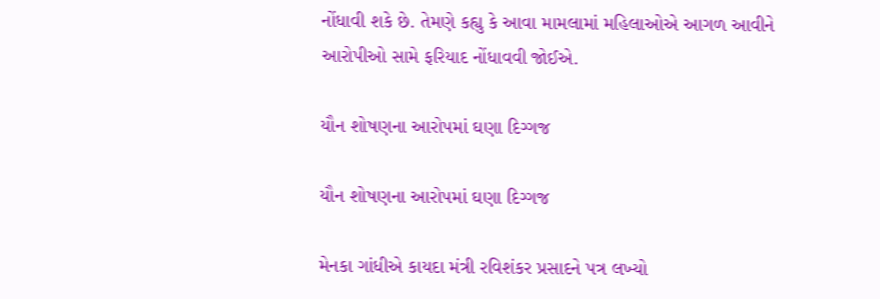નોંધાવી શકે છે. તેમણે કહ્યુ કે આવા મામલામાં મહિલાઓએ આગળ આવીને આરોપીઓ સામે ફરિયાદ નોંધાવવી જોઈએ.

યૌન શોષણના આરોપમાં ઘણા દિગ્ગજ

યૌન શોષણના આરોપમાં ઘણા દિગ્ગજ

મેનકા ગાંધીએ કાયદા મંત્રી રવિશંકર પ્રસાદને પત્ર લખ્યો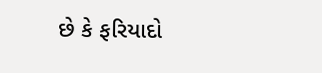છે કે ફરિયાદો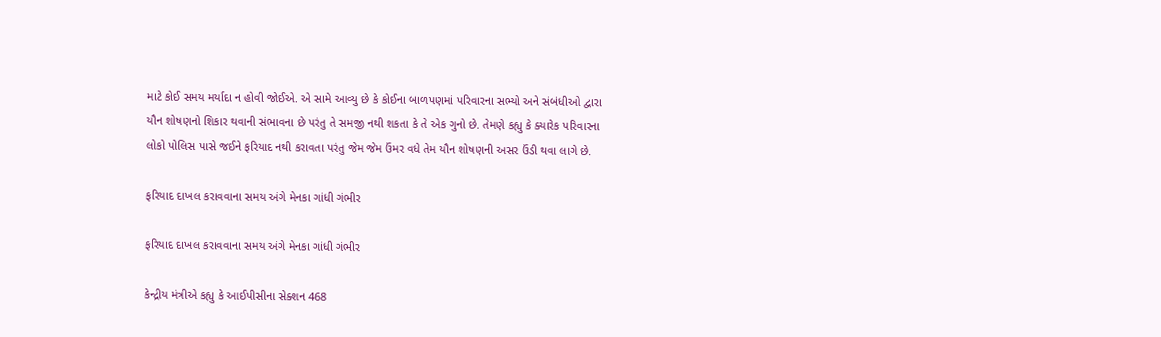માટે કોઈ સમય મર્યાદા ન હોવી જોઈએ. એ સામે આવ્યુ છે કે કોઈના બાળપણમાં પરિવારના સભ્યો અને સંબંધીઓ દ્વારા યૌન શોષણનો શિકાર થવાની સંભાવના છે પરંતુ તે સમજી નથી શકતા કે તે એક ગુનો છે. તેમણે કહ્યુ કે ક્યારેક પરિવારના લોકો પોલિસ પાસે જઈને ફરિયાદ નથી કરાવતા પરંતુ જેમ જેમ ઉંમર વધે તેમ યૌન શોષણની અસર ઉંડી થવા લાગે છે.

ફરિયાદ દાખલ કરાવવાના સમય અંગે મેનકા ગાંધી ગંભીર

ફરિયાદ દાખલ કરાવવાના સમય અંગે મેનકા ગાંધી ગંભીર

કેન્દ્રીય મંત્રીએ કહ્યુ કે આઈપીસીના સેક્શન 468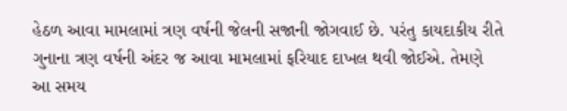હેઠળ આવા મામલામાં ત્રણ વર્ષની જેલની સજાની જોગવાઈ છે. પરંતુ કાયદાકીય રીતે ગુનાના ત્રણ વર્ષની અંદર જ આવા મામલામાં ફરિયાદ દાખલ થવી જોઈએ. તેમણે આ સમય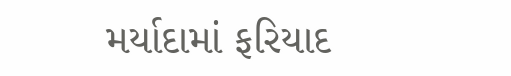મર્યાદામાં ફરિયાદ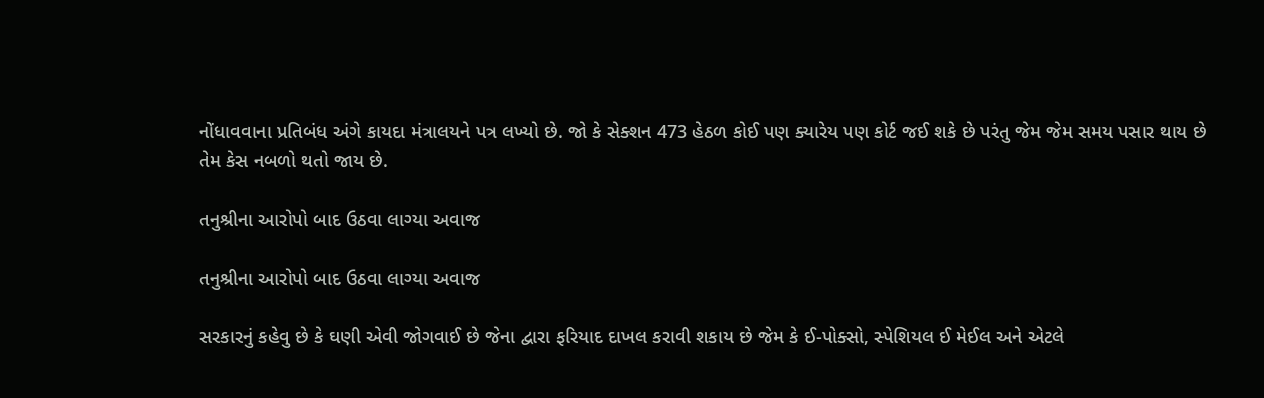નોંધાવવાના પ્રતિબંધ અંગે કાયદા મંત્રાલયને પત્ર લખ્યો છે. જો કે સેક્શન 473 હેઠળ કોઈ પણ ક્યારેય પણ કોર્ટ જઈ શકે છે પરંતુ જેમ જેમ સમય પસાર થાય છે તેમ કેસ નબળો થતો જાય છે.

તનુશ્રીના આરોપો બાદ ઉઠવા લાગ્યા અવાજ

તનુશ્રીના આરોપો બાદ ઉઠવા લાગ્યા અવાજ

સરકારનું કહેવુ છે કે ઘણી એવી જોગવાઈ છે જેના દ્વારા ફરિયાદ દાખલ કરાવી શકાય છે જેમ કે ઈ-પોક્સો, સ્પેશિયલ ઈ મેઈલ અને એટલે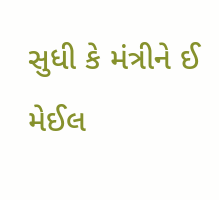સુધી કે મંત્રીને ઈ મેઈલ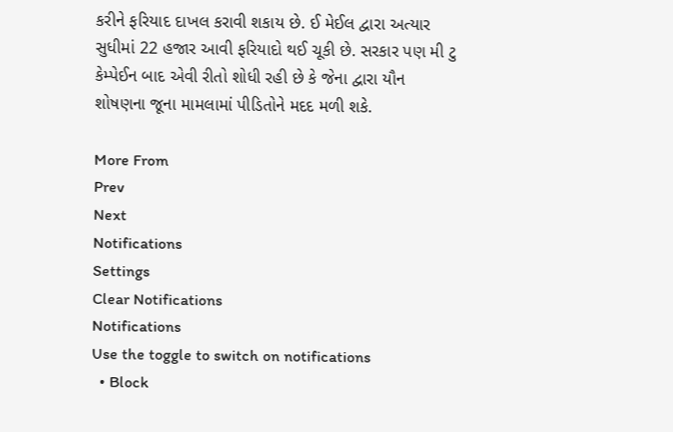કરીને ફરિયાદ દાખલ કરાવી શકાય છે. ઈ મેઈલ દ્વારા અત્યાર સુધીમાં 22 હજાર આવી ફરિયાદો થઈ ચૂકી છે. સરકાર પણ મી ટુ કેમ્પેઈન બાદ એવી રીતો શોધી રહી છે કે જેના દ્વારા યૌન શોષણના જૂના મામલામાં પીડિતોને મદદ મળી શકે.

More From
Prev
Next
Notifications
Settings
Clear Notifications
Notifications
Use the toggle to switch on notifications
  • Block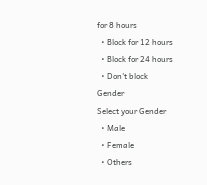for 8 hours
  • Block for 12 hours
  • Block for 24 hours
  • Don't block
Gender
Select your Gender
  • Male
  • Female
  • Others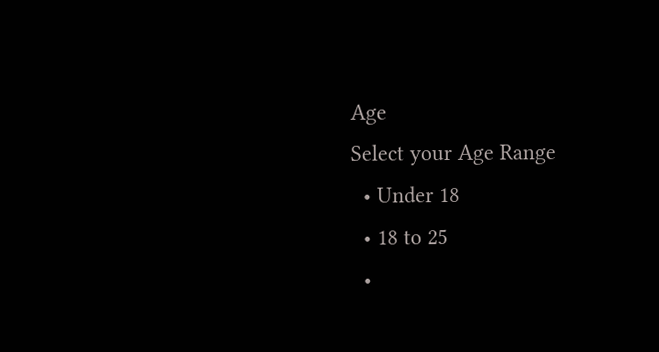Age
Select your Age Range
  • Under 18
  • 18 to 25
  •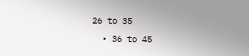26 to 35
  • 36 to 45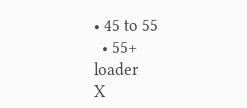• 45 to 55
  • 55+
loader
X